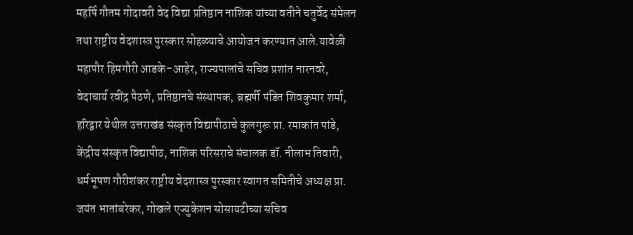महर्षि गौतम गोदावरी वेद विद्या प्रतिष्ठान नाशिक यांच्या वतीने चतुर्वेद संमेलन तथा राष्ट्रीय वेदशास्त्र पुरस्कार सोहळ्याचे आयोजन करण्यात आले.यावेळी महापौर हिमगौरी आडके-आहेर, राज्यपालांचे सचिव प्रशांत नारनवरे, वेदाचार्य रवींद्र पैठणे, प्रतिष्ठानचे संस्थापक, ब्रह्मर्षी पंडित शिवकुमार शर्मा, हरिद्वार येथील उत्तराखंड संस्कृत विद्यापीठाचे कुलगुरू प्रा. रमाकांत पांडे, केंद्रीय संस्कृत विद्यापीठ, नाशिक परिसराचे संचालक डॉ. नीलाभ तिवारी, धर्मभूषण गौरीशंकर राष्ट्रीय वेदशास्त्र पुरस्कार स्वागत समितीचे अध्यक्ष प्रा. जयंत भातांबरेकर, गोखले एज्युकेशन सोसायटीच्या सचिव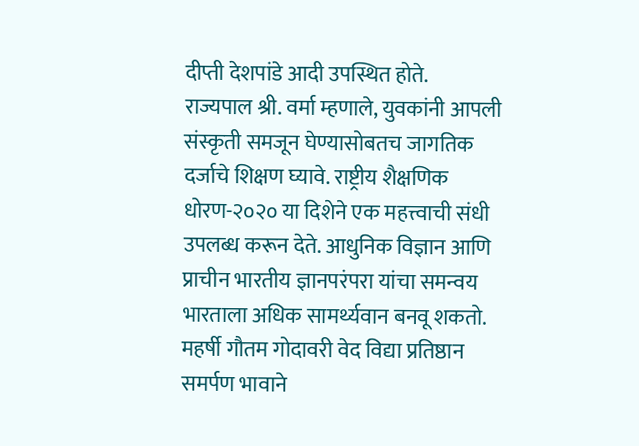दीप्ती देशपांडे आदी उपस्थित होते.
राज्यपाल श्री. वर्मा म्हणाले, युवकांनी आपली संस्कृती समजून घेण्यासोबतच जागतिक दर्जाचे शिक्षण घ्यावे. राष्ट्रीय शैक्षणिक धोरण-२०२० या दिशेने एक महत्त्वाची संधी उपलब्ध करून देते. आधुनिक विज्ञान आणि प्राचीन भारतीय ज्ञानपरंपरा यांचा समन्वय भारताला अधिक सामर्थ्यवान बनवू शकतो. महर्षी गौतम गोदावरी वेद विद्या प्रतिष्ठान समर्पण भावाने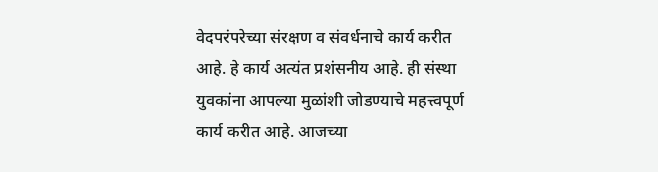वेदपरंपरेच्या संरक्षण व संवर्धनाचे कार्य करीत आहे. हे कार्य अत्यंत प्रशंसनीय आहे. ही संस्था युवकांना आपल्या मुळांशी जोडण्याचे महत्त्वपूर्ण कार्य करीत आहे. आजच्या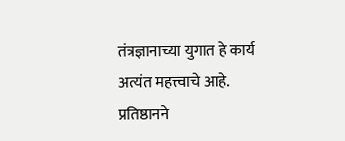तंत्रज्ञानाच्या युगात हे कार्य अत्यंत महत्त्वाचे आहे. प्रतिष्ठानने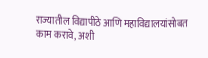राज्यातील विद्यापीठे आणि महाविद्यालयांसोबत काम करावे, अशी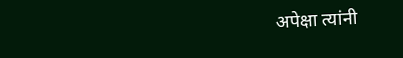अपेक्षा त्यांनी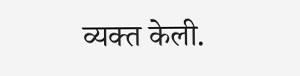व्यक्त केली.